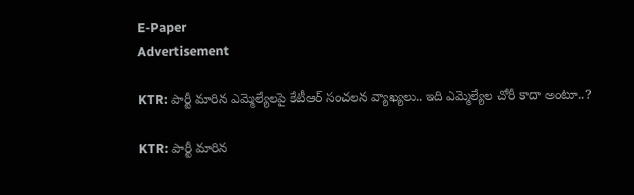E-Paper
Advertisement

KTR: పార్టీ మారిన ఎమ్మెల్యేలపై కేటీఆర్ సంచలన వ్యాఖ్యలు.. ఇది ఎమ్మెల్యేల చోరీ కాదా అంటూ..?

KTR: పార్టీ మారిన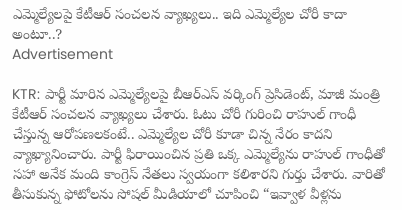ఎమ్మెల్యేలపై కేటీఆర్ సంచలన వ్యాఖ్యలు.. ఇది ఎమ్మెల్యేల చోరీ కాదా అంటూ..?
Advertisement

KTR: పార్టీ మారిన ఎమ్మెల్యేలపై బీఆర్ఎస్ వర్కింగ్ ప్రెసిడెంట్, మాజీ మంత్రి కేటీఆర్ సంచలన వ్యాఖ్యలు చేశారు. ఓటు చోరీ గురించి రాహుల్ గాంధీ చేస్తున్న ఆరోపణలకంటే.. ఎమ్మెల్యేల చోరీ కూడా చిన్న నేరం కాదని వ్యాఖ్యానించారు. పార్టీ ఫిరాయించిన ప్రతి ఒక్క ఎమ్మెల్యేను రాహుల్ గాంధీతో సహా అనేక మంది కాంగ్రెస్ నేతలు స్వయంగా కలిశారని గుర్తు చేశారు. వారితో తీసుకున్న ఫోటోలను సోషల్ మీడియాలో చూపించి “ఇవ్వాళ వీళ్లను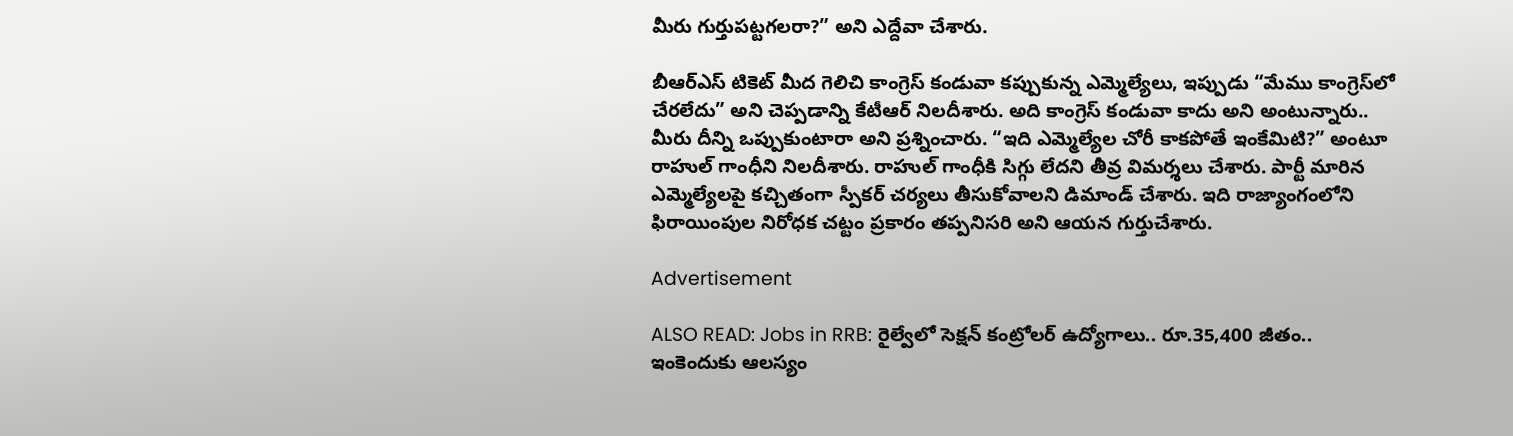మీరు గుర్తుపట్టగలరా?” అని ఎద్దేవా చేశారు.

బీఆర్ఎస్ టికెట్ మీద గెలిచి కాంగ్రెస్ కండువా కప్పుకున్న ఎమ్మెల్యేలు, ఇప్పుడు “మేము కాంగ్రెస్‌లో చేరలేదు” అని చెప్పడాన్ని కేటీఆర్ నిలదీశారు. అది కాంగ్రెస్ కండువా కాదు అని అంటున్నారు.. మీరు దీన్ని ఒప్పుకుంటారా అని ప్రశ్నించారు. “ఇది ఎమ్మెల్యేల చోరీ కాకపోతే ఇంకేమిటి?” అంటూ రాహుల్ గాంధీని నిలదీశారు. రాహుల్ గాంధీకి సిగ్గు లేదని తీవ్ర విమర్శలు చేశారు. పార్టీ మారిన ఎమ్మెల్యేలపై కచ్చితంగా స్పీకర్ చర్యలు తీసుకోవాలని డిమాండ్ చేశారు. ఇది రాజ్యాంగంలోని ఫిరాయింపుల నిరోధక చట్టం ప్రకారం తప్పనిసరి అని ఆయన గుర్తుచేశారు.

Advertisement

ALSO READ: Jobs in RRB: రైల్వేలో సెక్షన్ కంట్రోలర్ ఉద్యోగాలు.. రూ.35,400 జీతం.. ఇంకెందుకు ఆలస్యం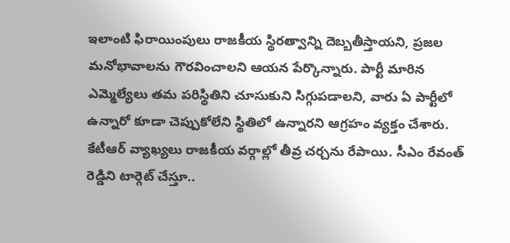ఇలాంటి ఫిరాయింపులు రాజకీయ స్థిరత్వాన్ని దెబ్బతీస్తాయని, ప్రజల మనోభావాలను గౌరవించాలని ఆయన పేర్కొన్నారు. పార్టీ మారిన ఎమ్మెల్యేలు తమ పరిస్థితిని చూసుకుని సిగ్గుపడాలని, వారు ఏ పార్టీలో ఉన్నారో కూడా చెప్పుకోలేని స్థితిలో ఉన్నారని ఆగ్రహం వ్యక్తం చేశారు. కేటీఆర్ వ్యాఖ్యలు రాజకీయ వర్గాల్లో తీవ్ర చర్చను రేపాయి. సీఎం రేవంత్ రెడ్డిని టార్గెట్ చేస్తూ..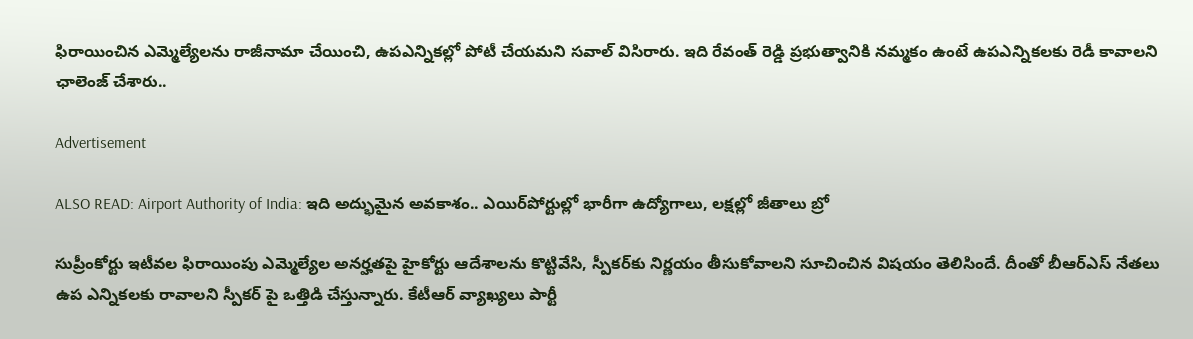ఫిరాయించిన ఎమ్మెల్యేలను రాజీనామా చేయించి, ఉపఎన్నికల్లో పోటీ చేయమని సవాల్ విసిరారు. ఇది రేవంత్ రెడ్డి ప్రభుత్వానికి నమ్మకం ఉంటే ఉపఎన్నికలకు రెడీ కావాలని ఛాలెంజ్ చేశారు..

Advertisement

ALSO READ: Airport Authority of India: ఇది అద్భుమైన అవకాశం.. ఎయిర్‌పోర్టుల్లో భారీగా ఉద్యోగాలు, లక్షల్లో జీతాలు బ్రో

సుప్రీంకోర్టు ఇటీవల ఫిరాయింపు ఎమ్మెల్యేల అనర్హతపై హైకోర్టు ఆదేశాలను కొట్టివేసి, స్పీకర్‌కు నిర్ణయం తీసుకోవాలని సూచించిన విషయం తెలిసిందే. దీంతో బీఆర్‌ఎస్ నేతలు ఉప ఎన్నికలకు రావాలని స్పీకర్ పై ఒత్తిడి చేస్తున్నారు. కేటీఆర్ వ్యాఖ్యలు పార్టీ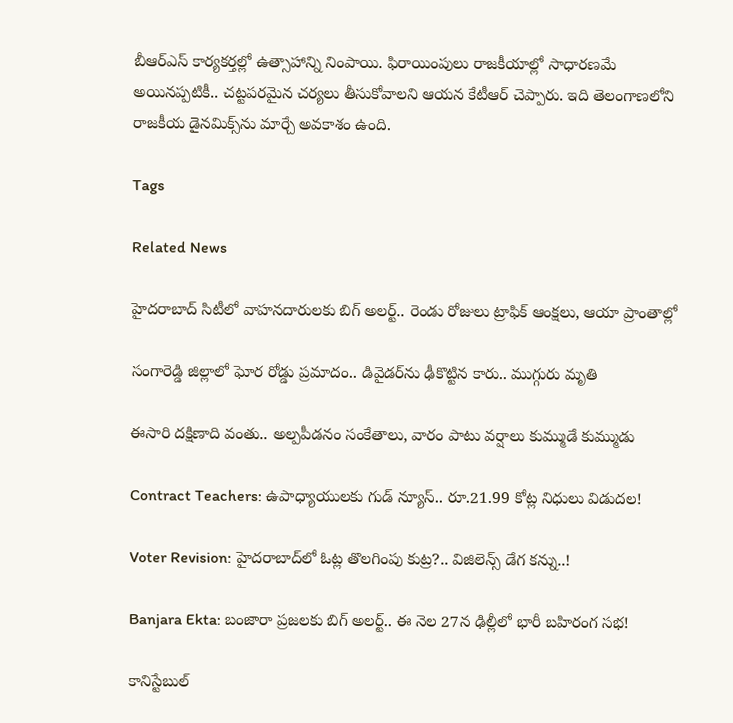బీఆర్ఎస్ కార్యకర్తల్లో ఉత్సాహాన్ని నింపాయి. ఫిరాయింపులు రాజకీయాల్లో సాధారణమే అయినప్పటికీ.. చట్టపరమైన చర్యలు తీసుకోవాలని ఆయన కేటీఆర్ చెప్పారు. ఇది తెలంగాణలోని రాజకీయ డైనమిక్స్‌ను మార్చే అవకాశం ఉంది.

Tags

Related News

హైదరాబాద్ సిటీలో వాహనదారులకు బిగ్ అలర్ట్.. రెండు రోజులు ట్రాఫిక్ ఆంక్షలు, ఆయా ప్రాంతాల్లో

సంగారెడ్డి జిల్లాలో ఘోర రోడ్డు ప్రమాదం.. డివైడర్‌ను ఢీకొట్టిన కారు.. ముగ్గురు మృతి

ఈసారి దక్షిణాది వంతు.. అల్పపీడనం సంకేతాలు, వారం పాటు వర్షాలు కుమ్ముడే కుమ్ముడు

Contract Teachers: ఉపాధ్యాయులకు గుడ్ న్యూస్.. రూ.21.99 కోట్ల నిధులు విడుదల!

Voter Revision: హైదరాబాద్‌లో ఓట్ల తొలగింపు కుట్ర?.. విజిలెన్స్ డేగ కన్ను..!

Banjara Ekta: బంజారా ప్రజలకు బిగ్ అలర్ట్.. ఈ నెల 27న ఢిల్లీలో భారీ బహిరంగ సభ!

కానిస్టేబుల్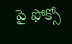పై ఫోక్సో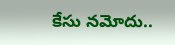కేసు నమోదు..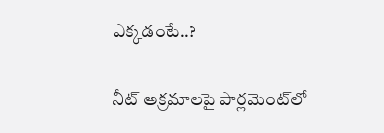ఎక్కడంటే..?

నీట్ అక్రమాలపై పార్లమెంట్‌లో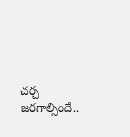చర్చ జరగాల్సిందే..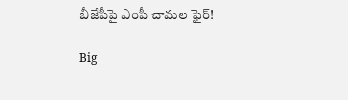బీజేపీపై ఎంపీ చామల ఫైర్!

Big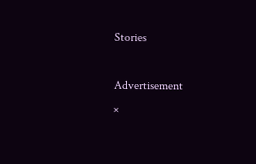Stories

Advertisement
×